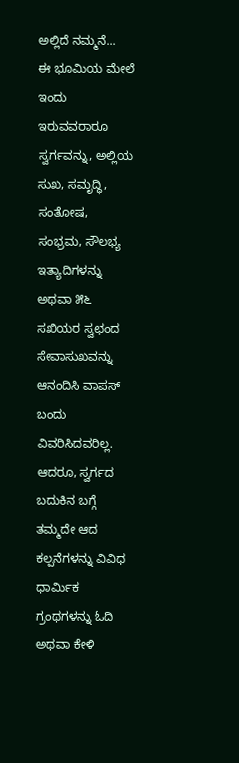ಅಲ್ಲಿದೆ ನಮ್ಮನೆ...
ಈ ಭೂಮಿಯ ಮೇಲೆ ಇಂದು ಇರುವವರಾರೂ ಸ್ವರ್ಗವನ್ನು, ಅಲ್ಲಿಯ ಸುಖ, ಸಮೃದ್ಧಿ, ಸಂತೋಷ, ಸಂಭ್ರಮ, ಸೌಲಭ್ಯ ಇತ್ಯಾದಿಗಳನ್ನು ಅಥವಾ ೫೬ ಸಖಿಯರ ಸ್ವಛಂದ ಸೇವಾಸುಖವನ್ನು ಆನಂದಿಸಿ ವಾಪಸ್ ಬಂದು ವಿವರಿಸಿದವರಿಲ್ಲ. ಆದರೂ, ಸ್ವರ್ಗದ ಬದುಕಿನ ಬಗ್ಗೆ ತಮ್ಮದೇ ಆದ ಕಲ್ಪನೆಗಳನ್ನು ವಿವಿಧ ಧಾರ್ಮಿಕ ಗ್ರಂಥಗಳನ್ನು ಓದಿ ಅಥವಾ ಕೇಳಿ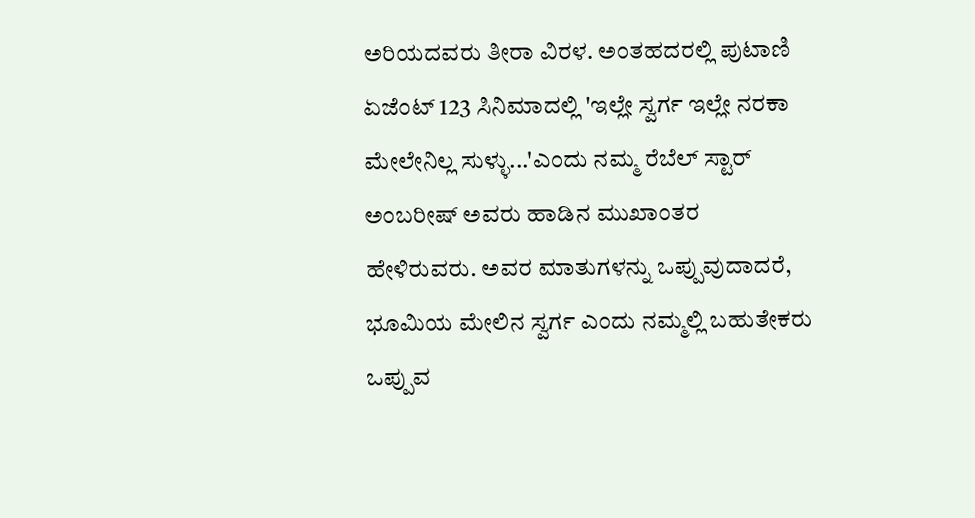ಅರಿಯದವರು ತೀರಾ ವಿರಳ. ಅಂತಹದರಲ್ಲಿ ಪುಟಾಣಿ ಏಜೆಂಟ್ 123 ಸಿನಿಮಾದಲ್ಲಿ 'ಇಲ್ಲೇ ಸ್ವರ್ಗ ಇಲ್ಲೇ ನರಕಾ ಮೇಲೇನಿಲ್ಲ ಸುಳ್ಳು...'ಎಂದು ನಮ್ಮ ರೆಬೆಲ್ ಸ್ಟಾರ್ ಅಂಬರೀಷ್ ಅವರು ಹಾಡಿನ ಮುಖಾಂತರ ಹೇಳಿರುವರು. ಅವರ ಮಾತುಗಳನ್ನು ಒಪ್ಪುವುದಾದರೆ, ಭೂಮಿಯ ಮೇಲಿನ ಸ್ವರ್ಗ ಎಂದು ನಮ್ಮಲ್ಲಿ ಬಹುತೇಕರು ಒಪ್ಪುವ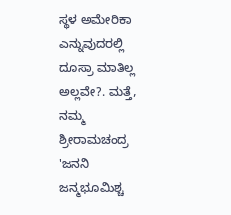ಸ್ಥಳ ಅಮೇರಿಕಾ ಎನ್ನುವುದರಲ್ಲಿ ದೂಸ್ರಾ ಮಾತಿಲ್ಲ ಅಲ್ಲವೇ?. ಮತ್ತೆ, ನಮ್ಮ ಶ್ರೀರಾಮಚಂದ್ರ 'ಜನನಿ ಜನ್ಮಭೂಮಿಶ್ಚ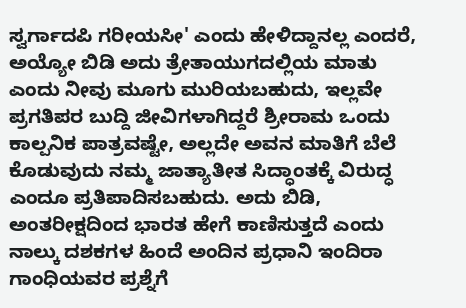ಸ್ವರ್ಗಾದಪಿ ಗರೀಯಸೀ' ಎಂದು ಹೇಳಿದ್ದಾನಲ್ಲ ಎಂದರೆ, ಅಯ್ಯೋ ಬಿಡಿ ಅದು ತ್ರೇತಾಯುಗದಲ್ಲಿಯ ಮಾತು ಎಂದು ನೀವು ಮೂಗು ಮುರಿಯಬಹುದು, ಇಲ್ಲವೇ ಪ್ರಗತಿಪರ ಬುದ್ದಿ ಜೀವಿಗಳಾಗಿದ್ದರೆ ಶ್ರೀರಾಮ ಒಂದು ಕಾಲ್ಪನಿಕ ಪಾತ್ರವಷ್ಟೇ, ಅಲ್ಲದೇ ಅವನ ಮಾತಿಗೆ ಬೆಲೆ ಕೊಡುವುದು ನಮ್ಮ ಜಾತ್ಯಾತೀತ ಸಿದ್ಧಾಂತಕ್ಕೆ ವಿರುದ್ಧ ಎಂದೂ ಪ್ರತಿಪಾದಿಸಬಹುದು. ಅದು ಬಿಡಿ, ಅಂತರೀಕ್ಷದಿಂದ ಭಾರತ ಹೇಗೆ ಕಾಣಿಸುತ್ತದೆ ಎಂದು ನಾಲ್ಕು ದಶಕಗಳ ಹಿಂದೆ ಅಂದಿನ ಪ್ರಧಾನಿ ಇಂದಿರಾ ಗಾಂಧಿಯವರ ಪ್ರಶ್ನೆಗೆ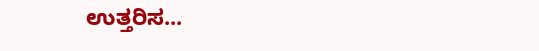ಉತ್ತರಿಸ...